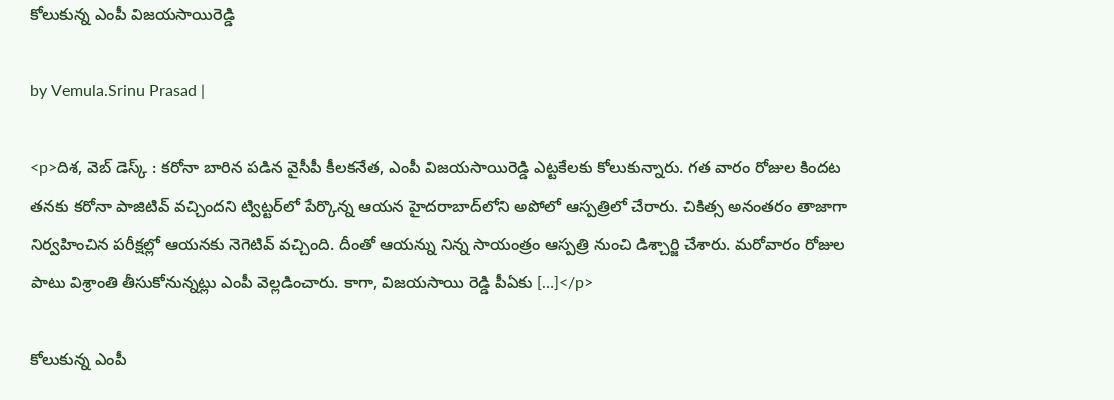కోలుకున్న ఎంపీ విజయసాయిరెడ్డి

by Vemula.Srinu Prasad |

<p>దిశ, వెబ్ డెస్క్ : కరోనా బారిన పడిన వైసీపీ కీలకనేత, ఎంపీ విజయసాయిరెడ్డి ఎట్టకేలకు కోలుకున్నారు. గత వారం రోజుల కిందట తనకు కరోనా పాజిటివ్ వచ్చిందని ట్విట్టర్‌లో పేర్కొన్న ఆయన హైదరాబాద్‌లోని అపోలో ఆస్పత్రిలో చేరారు. చికిత్స అనంతరం తాజాగా నిర్వహించిన పరీక్షల్లో ఆయనకు నెగెటివ్ వచ్చింది. దీంతో ఆయన్ను నిన్న సాయంత్రం ఆస్పత్రి నుంచి డిశ్చార్జి చేశారు. మరోవారం రోజుల పాటు విశ్రాంతి తీసుకోనున్నట్లు ఎంపీ వెల్లడించారు. కాగా, విజయసాయి రెడ్డి పీఏకు […]</p>

కోలుకున్న ఎంపీ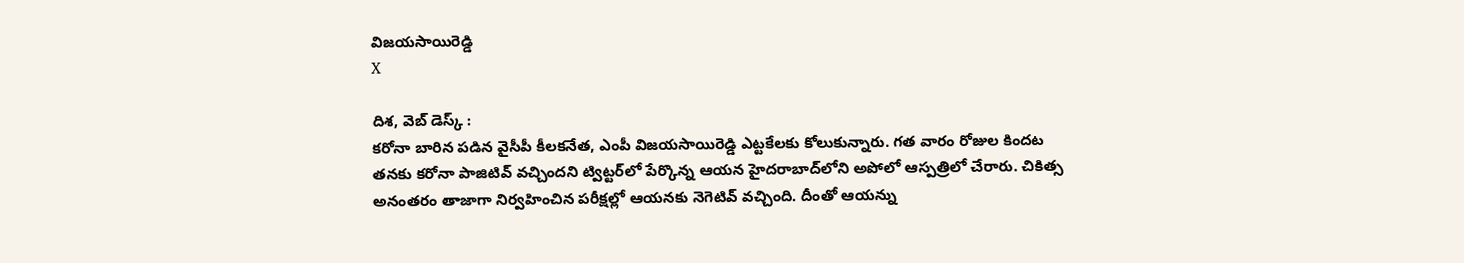విజయసాయిరెడ్డి
X

దిశ, వెబ్ డెస్క్ :
కరోనా బారిన పడిన వైసీపీ కీలకనేత, ఎంపీ విజయసాయిరెడ్డి ఎట్టకేలకు కోలుకున్నారు. గత వారం రోజుల కిందట తనకు కరోనా పాజిటివ్ వచ్చిందని ట్విట్టర్‌లో పేర్కొన్న ఆయన హైదరాబాద్‌లోని అపోలో ఆస్పత్రిలో చేరారు. చికిత్స అనంతరం తాజాగా నిర్వహించిన పరీక్షల్లో ఆయనకు నెగెటివ్ వచ్చింది. దీంతో ఆయన్ను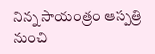నిన్న సాయంత్రం ఆస్పత్రి నుంచి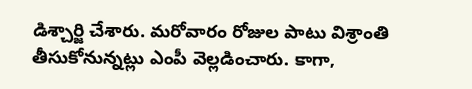డిశ్చార్జి చేశారు. మరోవారం రోజుల పాటు విశ్రాంతి తీసుకోనున్నట్లు ఎంపీ వెల్లడించారు. కాగా,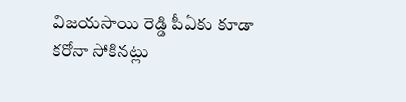విజయసాయి రెడ్డి పీఏకు కూడా కరోనా సోకినట్లు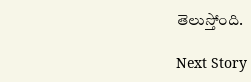తెలుస్తోంది.

Next Story